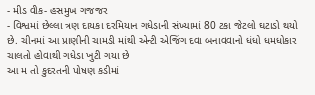- મીડ વીક- હસમુખ ગજજર
- વિશ્વમાં છેલ્લા ત્રણ દાયકા દરમિયાન ગધેડાની સંખ્યામાં 80 ટકા જેટલો ઘટાડો થયો છે. ચીનમાં આ પ્રાણીની ચામડી માંથી એન્ટી એજિંગ દવા બનાવવાનો ધંધો ધમધોકાર ચાલતો હોવાથી ગધેડા ખુટી ગયા છે
આ મ તો કુદરતની પોષણ કડીમાં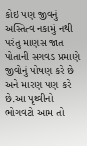કોઇ પણ જીવનું અસ્તિત્વ નકામું નથી પરંતુ માણસ જાત પોતાની સગવડ પ્રમાણે જીવોનું પોષણ કરે છે અને મારણ પણ કરે છે.આ પૃથ્વીનો ભોગવટો આમ તો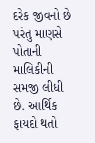દરેક જીવનો છે પરંતુ માણસે પોતાની માલિકીની સમજી લીધી છે. આર્થિક ફાયદો થતો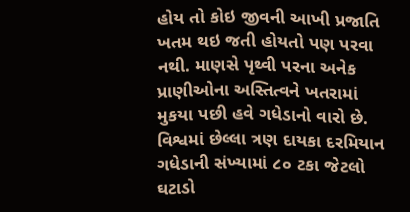હોય તો કોઇ જીવની આખી પ્રજાતિ ખતમ થઇ જતી હોયતો પણ પરવા નથી. માણસે પૃથ્વી પરના અનેક પ્રાણીઓના અસ્તિત્વને ખતરામાં મુકયા પછી હવે ગધેડાનો વારો છે. વિશ્વમાં છેલ્લા ત્રણ દાયકા દરમિયાન ગધેડાની સંખ્યામાં ૮૦ ટકા જેટલો ઘટાડો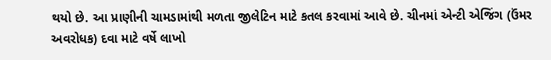થયો છે. આ પ્રાણીની ચામડામાંથી મળતા જીલેટિન માટે કતલ કરવામાં આવે છે. ચીનમાં એન્ટી એજિંગ (ઉંમર અવરોધક) દવા માટે વર્ષે લાખો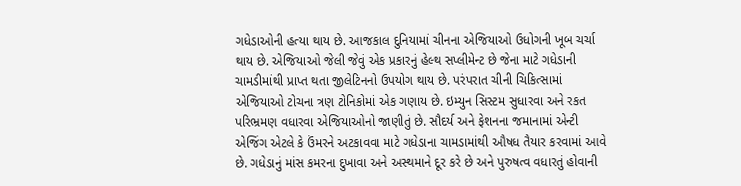ગધેડાઓની હત્યા થાય છે. આજકાલ દુનિયામાં ચીનના એજિયાઓ ઉધોગની ખૂબ ચર્ચા થાય છે. એજિયાઓ જેલી જેવું એક પ્રકારનું હેલ્થ સપ્લીમેન્ટ છે જેના માટે ગધેડાની ચામડીમાંથી પ્રાપ્ત થતા જીલેટિનનો ઉપયોગ થાય છે. પરંપરાત ચીની ચિકિત્સામાં એજિયાઓ ટોચના ત્રણ ટોનિકોમાં એક ગણાય છે. ઇમ્યુન સિસ્ટમ સુધારવા અને રકત પરિભ્રમણ વધારવા એજિયાઓનો જાણીતું છે. સૌદર્ય અને ફેશનના જમાનામાં એન્ટી એજિંગ એટલે કે ઉંમરને અટકાવવા માટે ગધેડાના ચામડામાંથી ઔષધ તૈયાર કરવામાં આવે છે. ગધેડાનું માંસ કમરના દુખાવા અને અસ્થમાને દૂર કરે છે અને પુરુષત્વ વધારતું હોવાની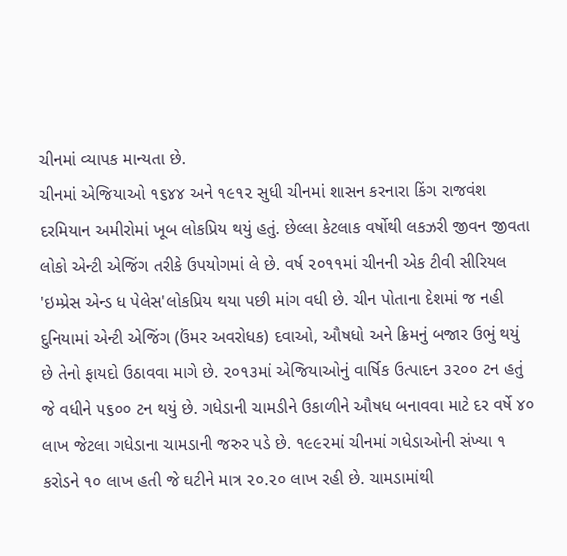ચીનમાં વ્યાપક માન્યતા છે.
ચીનમાં એજિયાઓ ૧૬૪૪ અને ૧૯૧૨ સુધી ચીનમાં શાસન કરનારા કિંગ રાજવંશ દરમિયાન અમીરોમાં ખૂબ લોકપ્રિય થયું હતું. છેલ્લા કેટલાક વર્ષોથી લકઝરી જીવન જીવતા લોકો એન્ટી એજિંગ તરીકે ઉપયોગમાં લે છે. વર્ષ ૨૦૧૧માં ચીનની એક ટીવી સીરિયલ 'ઇમ્પ્રેસ એન્ડ ધ પેલેસ'લોકપ્રિય થયા પછી માંગ વધી છે. ચીન પોતાના દેશમાં જ નહી દુનિયામાં એન્ટી એજિંગ (ઉંમર અવરોધક) દવાઓ, ઔષધો અને ક્રિમનું બજાર ઉભું થયું છે તેનો ફાયદો ઉઠાવવા માગે છે. ૨૦૧૩માં એજિયાઓનું વાર્ષિક ઉત્પાદન ૩૨૦૦ ટન હતું જે વધીને ૫૬૦૦ ટન થયું છે. ગધેડાની ચામડીને ઉકાળીને ઔષધ બનાવવા માટે દર વર્ષે ૪૦ લાખ જેટલા ગધેડાના ચામડાની જરુર પડે છે. ૧૯૯૨માં ચીનમાં ગધેડાઓની સંખ્યા ૧ કરોડને ૧૦ લાખ હતી જે ઘટીને માત્ર ૨૦.૨૦ લાખ રહી છે. ચામડામાંથી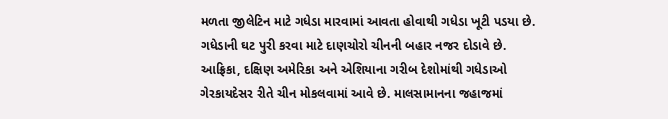મળતા જીલેટિન માટે ગધેડા મારવામાં આવતા હોવાથી ગધેડા ખૂટી પડયા છે. ગધેડાની ઘટ પુરી કરવા માટે દાણચોરો ચીનની બહાર નજર દોડાવે છે. આફ્રિકા, દક્ષિણ અમેરિકા અને એશિયાના ગરીબ દેશોમાંથી ગધેડાઓ ગેરકાયદેસર રીતે ચીન મોકલવામાં આવે છે. માલસામાનના જહાજમાં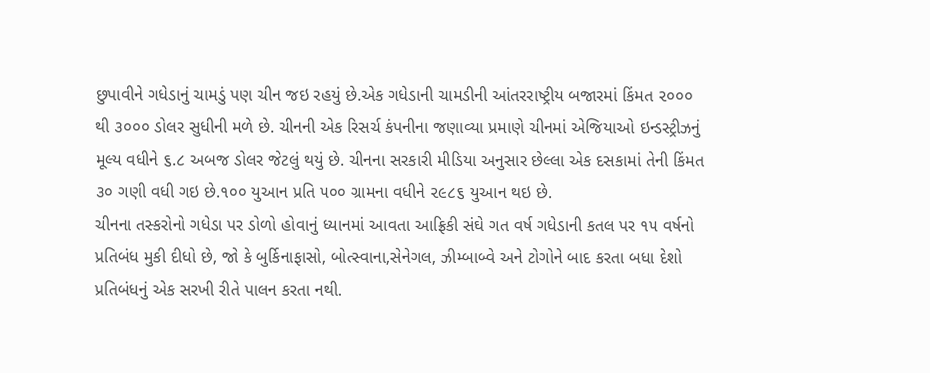છુપાવીને ગધેડાનું ચામડું પણ ચીન જઇ રહયું છે.એક ગધેડાની ચામડીની આંતરરાષ્ટ્રીય બજારમાં કિંમત ૨૦૦૦ થી ૩૦૦૦ ડોલર સુધીની મળે છે. ચીનની એક રિસર્ચ કંપનીના જણાવ્યા પ્રમાણે ચીનમાં એજિયાઓ ઇન્ડસ્ટ્રીઝનું મૂલ્ય વધીને ૬.૮ અબજ ડોલર જેટલું થયું છે. ચીનના સરકારી મીડિયા અનુસાર છેલ્લા એક દસકામાં તેની કિંમત ૩૦ ગણી વધી ગઇ છે.૧૦૦ યુઆન પ્રતિ ૫૦૦ ગ્રામના વધીને ૨૯૮૬ યુઆન થઇ છે.
ચીનના તસ્કરોનો ગધેડા પર ડોળો હોવાનું ધ્યાનમાં આવતા આફ્રિકી સંઘે ગત વર્ષ ગધેડાની કતલ પર ૧૫ વર્ષનો પ્રતિબંધ મુકી દીધો છે, જો કે બુર્કિનાફાસો, બોત્સ્વાના,સેનેગલ, ઝીમ્બાબ્વે અને ટોગોને બાદ કરતા બધા દેશો પ્રતિબંધનું એક સરખી રીતે પાલન કરતા નથી.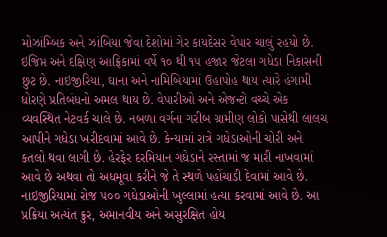મોઝાંમ્બિક અને ઝાંબિયા જેવા દેશોમાં ગેર કાયદેસર વેપાર ચાલું રહયો છે. ઇજિપ્ત અને દક્ષિણ આફ્રિકામાં વર્ષે ૧૦ થી ૧૫ હજાર જેટલા ગધેડા નિકાસની છુટ છે. નાઇજીરિયા, ઘાના અને નામિબિયામાં ઉહાપોહ થાય ત્યારે હંગામી ધોરણે પ્રતિબંધનો અમલ થાય છે. વેપારીઓ અને એજન્ટો વચ્ચે એક વ્યવસ્થિત નેટવર્ક ચાલે છે. નબળા વર્ગના ગરીબ ગ્રામીણ લોકો પાસેથી લાલચ આપીને ગધેડા ખરીદવામાં આવે છે. કેન્યામાં રાત્રે ગધેડાઓની ચોરી અને કતલો થવા લાગી છે. હેરફેર દરમિયાન ગધેડાને રસ્તામાં જ મારી નાખવામાં આવે છે અથવા તો અધમૂવા કરીને જે તે સ્થળે પહોંચાડી દેવામાં આવે છે. નાઇજીરિયામાં રોજ ૫૦૦ ગધેડાઓની ખુલ્લામાં હત્યા કરવામાં આવે છે. આ પ્રક્રિયા અત્યંત ક્રુર, અમાનવીય અને અસુરક્ષિત હોય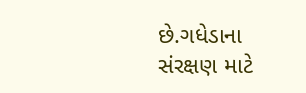છે.ગધેડાના સંરક્ષણ માટે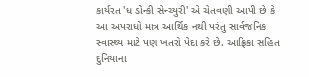કાર્યરત 'ધ ડોન્કી સેન્ચ્યુરી' એ ચેતવણી આપી છે કે આ અપરાધો માત્ર આર્થિક નથી પરંતુ સાર્વજનિક સ્વાસ્થ્ય માટે પણ ખતરો પેદા કરે છે. આફ્રિકા સહિત દુનિયાના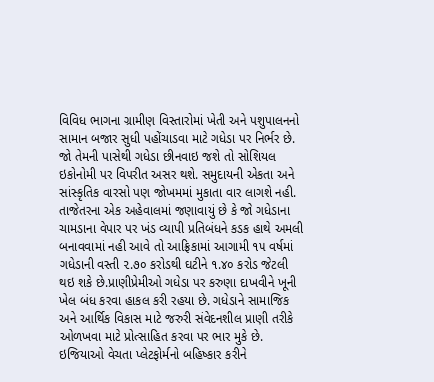વિવિધ ભાગના ગ્રામીણ વિસ્તારોમાં ખેતી અને પશુપાલનનો સામાન બજાર સુધી પહોંચાડવા માટે ગધેડા પર નિર્ભર છે. જો તેમની પાસેથી ગધેડા છીનવાઇ જશે તો સોશિયલ ઇકોનોમી પર વિપરીત અસર થશે. સમુદાયની એકતા અને સાંસ્કૃતિક વારસો પણ જોખમમાં મુકાતા વાર લાગશે નહી.
તાજેતરના એક અહેવાલમાં જણાવાયું છે કે જો ગધેડાના ચામડાના વેપાર પર ખંડ વ્યાપી પ્રતિબંધને કડક હાથે અમલી બનાવવામાં નહી આવે તો આફ્રિકામાં આગામી ૧૫ વર્ષમાં ગધેડાની વસ્તી ૨.૭૦ કરોડથી ઘટીને ૧.૪૦ કરોડ જેટલી થઇ શકે છે.પ્રાણીપ્રેમીઓ ગધેડા પર કરુણા દાખવીને ખૂની ખેલ બંધ કરવા હાકલ કરી રહયા છે. ગધેડાને સામાજિક અને આર્થિક વિકાસ માટે જરુરી સંવેદનશીલ પ્રાણી તરીકે ઓળખવા માટે પ્રોત્સાહિત કરવા પર ભાર મુકે છે. ઇજિયાઓ વેચતા પ્લેટફોર્મનો બહિષ્કાર કરીને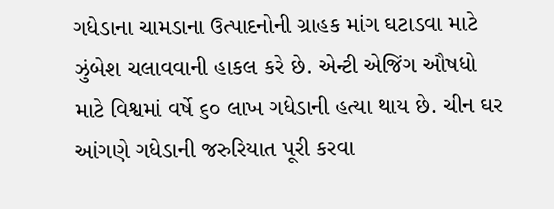ગધેડાના ચામડાના ઉત્પાદનોની ગ્રાહક માંગ ઘટાડવા માટે ઝુંબેશ ચલાવવાની હાકલ કરે છે. એન્ટી એજિંગ ઔષધો માટે વિશ્વમાં વર્ષે ૬૦ લાખ ગધેડાની હત્યા થાય છે. ચીન ઘર આંગણે ગધેડાની જરુરિયાત પૂરી કરવા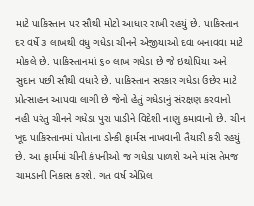માટે પાકિસ્તાન પર સૌથી મોટો આધાર રાખી રહયું છે. પાકિસ્તાન દર વર્ષે ૩ લાખથી વધુ ગધેડા ચીનને એજીયાઓ દવા બનાવવા માટે મોકલે છે. પાકિસ્તાનમાં ૬૦ લાખ ગધેડા છે જે ઇથોપિયા અને સુદાન પછી સૌથી વધારે છે. પાકિસ્તાન સરકાર ગધેડા ઉછેર માટે પ્રોત્સાહન આપવા લાગી છે જેનો હેતું ગધેડાનું સંરક્ષણ કરવાનો નહી પરંતુ ચીનને ગધેડા પુરા પાડીને વિદેશી નાણુ કમાવાનો છે. ચીન ખૂદ પાકિસ્તાનમાં પોતાના ડોન્કી ફાર્મસ નાખવાની તૈયારી કરી રહયું છે. આ ફાર્મમાં ચીની કંપનીઓ જ ગધેડા પાળશે અને માંસ તેમજ ચામડાની નિકાસ કરશે. ગત વર્ષ એપ્રિલ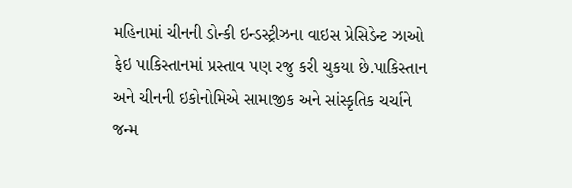મહિનામાં ચીનની ડોન્કી ઇન્ડસ્ટ્રીઝના વાઇસ પ્રેસિડેન્ટ ઝાઓ ફેઇ પાકિસ્તાનમાં પ્રસ્તાવ પણ રજુ કરી ચુકયા છે.પાકિસ્તાન અને ચીનની ઇકોનોમિએ સામાજીક અને સાંસ્કૃતિક ચર્ચાને જન્મ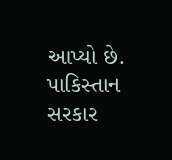આપ્યો છે. પાકિસ્તાન સરકાર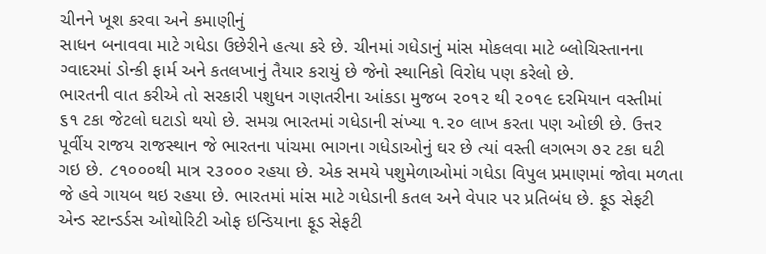ચીનને ખૂશ કરવા અને કમાણીનું
સાધન બનાવવા માટે ગધેડા ઉછેરીને હત્યા કરે છે. ચીનમાં ગધેડાનું માંસ મોકલવા માટે બ્લોચિસ્તાનના ગ્વાદરમાં ડોન્કી ફાર્મ અને કતલખાનું તૈયાર કરાયું છે જેનો સ્થાનિકો વિરોધ પણ કરેલો છે.
ભારતની વાત કરીએ તો સરકારી પશુધન ગણતરીના આંકડા મુજબ ૨૦૧૨ થી ૨૦૧૯ દરમિયાન વસ્તીમાં ૬૧ ટકા જેટલો ઘટાડો થયો છે. સમગ્ર ભારતમાં ગધેડાની સંખ્યા ૧.૨૦ લાખ કરતા પણ ઓછી છે. ઉત્તર પૂર્વીય રાજય રાજસ્થાન જે ભારતના પાંચમા ભાગના ગધેડાઓનું ઘર છે ત્યાં વસ્તી લગભગ ૭૨ ટકા ઘટી ગઇ છે. ૮૧૦૦૦થી માત્ર ૨૩૦૦૦ રહયા છે. એક સમયે પશુમેળાઓમાં ગધેડા વિપુલ પ્રમાણમાં જોવા મળતા જે હવે ગાયબ થઇ રહયા છે. ભારતમાં માંસ માટે ગધેડાની કતલ અને વેપાર પર પ્રતિબંધ છે. ફૂડ સેફટી એન્ડ સ્ટાન્ડર્ડસ ઓથોરિટી ઓફ ઇન્ડિયાના ફૂડ સેફટી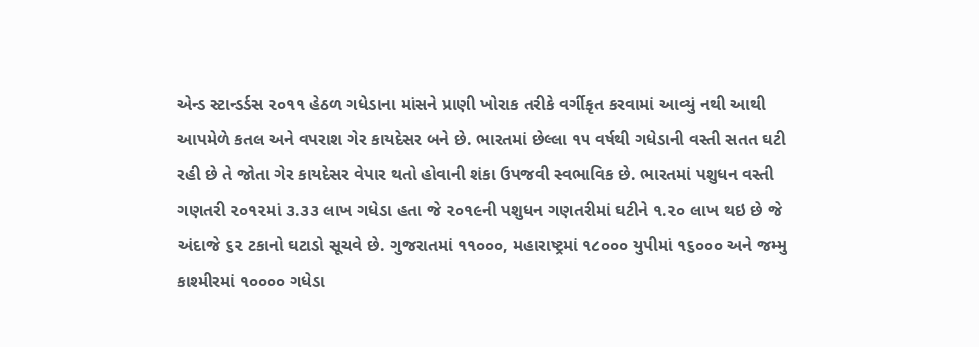એન્ડ સ્ટાન્ડર્ડસ ૨૦૧૧ હેઠળ ગધેડાના માંસને પ્રાણી ખોરાક તરીકે વર્ગીકૃત કરવામાં આવ્યું નથી આથી આપમેળે કતલ અને વપરાશ ગેર કાયદેસર બને છે. ભારતમાં છેલ્લા ૧૫ વર્ષથી ગધેડાની વસ્તી સતત ઘટી રહી છે તે જોતા ગેર કાયદેસર વેપાર થતો હોવાની શંકા ઉપજવી સ્વભાવિક છે. ભારતમાં પશુધન વસ્તી ગણતરી ૨૦૧૨માં ૩.૩૩ લાખ ગધેડા હતા જે ૨૦૧૯ની પશુધન ગણતરીમાં ઘટીને ૧.૨૦ લાખ થઇ છે જે અંદાજે ૬૨ ટકાનો ઘટાડો સૂચવે છે. ગુજરાતમાં ૧૧૦૦૦, મહારાષ્ટ્રમાં ૧૮૦૦૦ યુપીમાં ૧૬૦૦૦ અને જમ્મુ કાશ્મીરમાં ૧૦૦૦૦ ગધેડા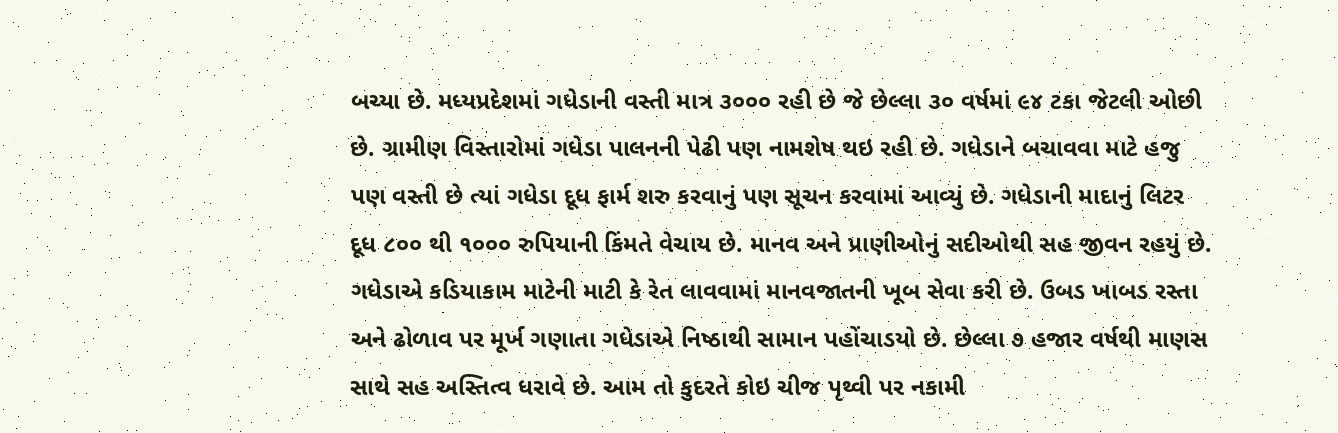બચ્યા છે. મધ્યપ્રદેશમાં ગધેડાની વસ્તી માત્ર ૩૦૦૦ રહી છે જે છેલ્લા ૩૦ વર્ષમાં ૯૪ ટકા જેટલી ઓછી છે. ગ્રામીણ વિસ્તારોમાં ગધેડા પાલનની પેઢી પણ નામશેષ થઇ રહી છે. ગધેડાને બચાવવા માટે હજુ પણ વસ્તી છે ત્યાં ગધેડા દૂધ ફાર્મ શરુ કરવાનું પણ સૂચન કરવામાં આવ્યું છે. ગધેડાની માદાનું લિટર દૂધ ૮૦૦ થી ૧૦૦૦ રુપિયાની કિંમતે વેચાય છે. માનવ અને પ્રાણીઓનું સદીઓથી સહ જીવન રહયું છે. ગધેડાએ કડિયાકામ માટેની માટી કે રેત લાવવામાં માનવજાતની ખૂબ સેવા કરી છે. ઉબડ ખાબડ રસ્તા અને ઢોળાવ પર મૂર્ખ ગણાતા ગધેડાએ નિષ્ઠાથી સામાન પહોંચાડયો છે. છેલ્લા ૭ હજાર વર્ષથી માણસ સાથે સહ અસ્તિત્વ ધરાવે છે. આમ તો કુદરતે કોઇ ચીજ પૃથ્વી પર નકામી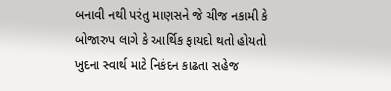બનાવી નથી પરંતુ માણસને જે ચીજ નકામી કે બોજારુપ લાગે કે આર્થિક ફાયદો થતો હોયતો ખુદના સ્વાર્થ માટે નિકંદન કાઢતા સહેજ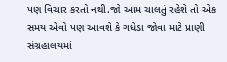પણ વિચાર કરતો નથી.જો આમ ચાલતું રહેશે તો એક સમય એવો પણ આવશે કે ગધેડા જોવા માટે પ્રાણી સંગ્રહાલયમાં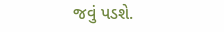જવું પડશે.